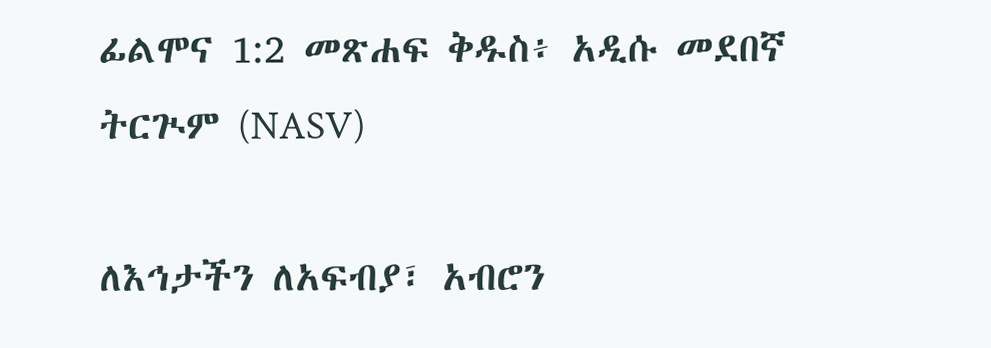ፊልሞና 1:2 መጽሐፍ ቅዱስ፥ አዲሱ መደበኛ ትርጒም (NASV)

ለእኅታችን ለአፍብያ፣ አብሮን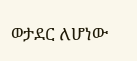ወታደር ለሆነው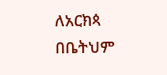ለአርክጳ በቤትህም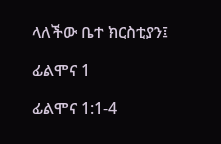ላለችው ቤተ ክርስቲያን፤

ፊልሞና 1

ፊልሞና 1:1-4